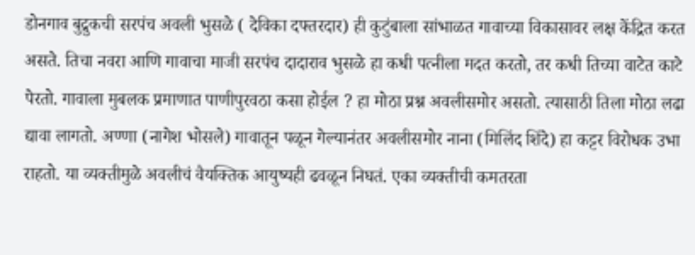डोनगाव बुद्रुकची सरपंच अवली भुसळे ( देविका दफ्तरदार) ही कुटुंबाला सांभाळत गावाच्या विकासावर लक्ष केंद्रित करत असते. तिचा नवरा आणि गावाचा माजी सरपंच दादाराव भुसळे हा कधी पत्नीला मदत करतो, तर कधी तिच्या वाटेत काटे पेरतो. गावाला मुबलक प्रमाणात पाणीपुरवठा कसा होईल ? हा मोठा प्रश्न अवलीसमोर असतो. त्यासाठी तिला मोठा लढा द्यावा लागतो. अण्णा (नागेश भोसले) गावातून पळून गेल्यानंतर अवलीसमोर नाना (मिलिंद शिंदे) हा कट्टर विरोधक उभा राहतो. या व्यक्तीमुळे अवलीचं वैयक्तिक आयुष्यही ढवळून निघतं. एका व्यक्तीची कमतरता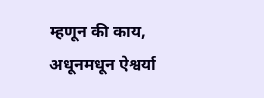म्हणून की काय, अधूनमधून ऐश्वर्या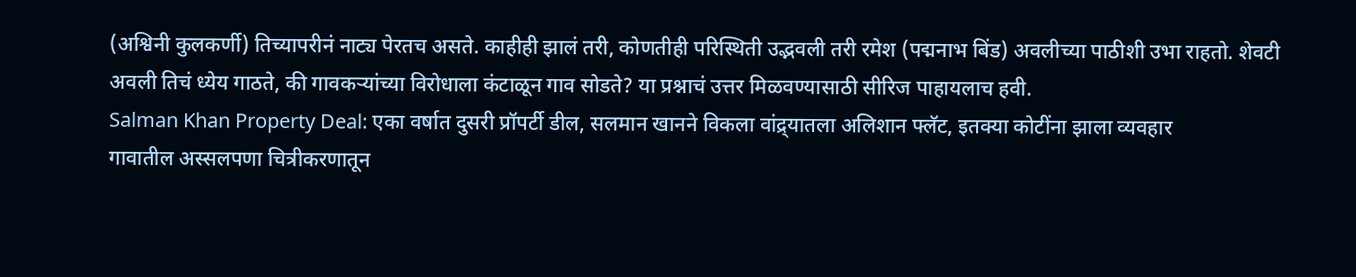(अश्विनी कुलकर्णी) तिच्यापरीनं नाट्य पेरतच असते. काहीही झालं तरी, कोणतीही परिस्थिती उद्भवली तरी रमेश (पद्मनाभ बिंड) अवलीच्या पाठीशी उभा राहतो. शेवटी अवली तिचं ध्येय गाठते, की गावकऱ्यांच्या विरोधाला कंटाळून गाव सोडते? या प्रश्नाचं उत्तर मिळवण्यासाठी सीरिज पाहायलाच हवी.
Salman Khan Property Deal: एका वर्षात दुसरी प्रॉपर्टी डील, सलमान खानने विकला वांद्र्यातला अलिशान फ्लॅट, इतक्या कोटींना झाला व्यवहार
गावातील अस्सलपणा चित्रीकरणातून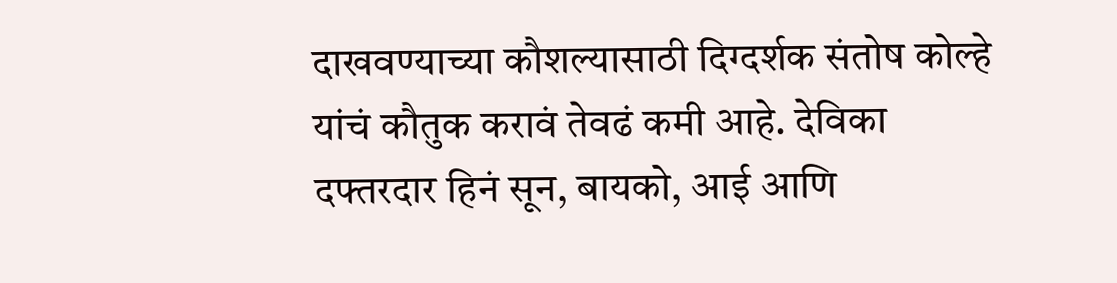दाखवण्याच्या कौशल्यासाठी दिग्दर्शक संतोष कोल्हे यांचं कौतुक करावं तेवढं कमी आहे. देविका दफ्तरदार हिनं सून, बायको, आई आणि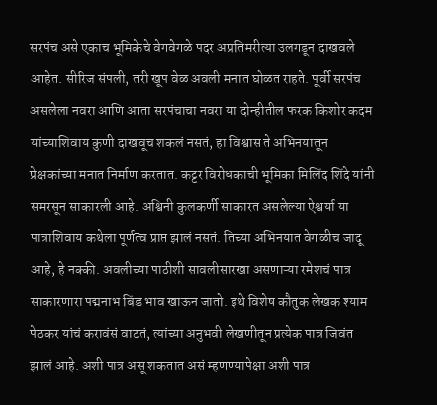सरपंच असे एकाच भूमिकेचे वेगवेगळे पदर अप्रतिमरीत्या उलगडून दाखवले आहेत. सीरिज संपली, तरी खूप वेळ अवली मनात घोळत राहते. पूर्वी सरपंच असलेला नवरा आणि आता सरपंचाचा नवरा या दोन्हीतील फरक किशोर कदम यांच्याशिवाय कुणी दाखवूच शकलं नसतं, हा विश्वास ते अभिनयातून प्रेक्षकांच्या मनात निर्माण करतात. कट्टर विरोधकाची भूमिका मिलिंद शिंदे यांनी समरसून साकारली आहे. अश्विनी कुलकर्णी साकारत असलेल्या ऐश्वर्या या पात्राशिवाय कथेला पूर्णत्व प्राप्त झालं नसतं. तिच्या अभिनयात वेगळीच जादू आहे, हे नक्की. अवलीच्या पाठीशी सावलीसारखा असणाऱ्या रमेशचं पात्र साकारणारा पद्मनाभ बिंड भाव खाऊन जातो. इथे विशेष कौतुक लेखक श्याम पेठकर यांचं करावंसं वाटतं, त्यांच्या अनुभवी लेखणीतून प्रत्येक पात्र जिवंत झालं आहे. अशी पात्र असू शकतात असं म्हणण्यापेक्षा अशी पात्र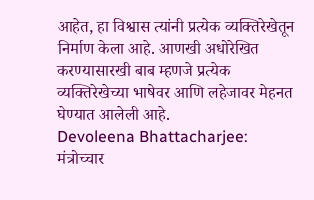आहेत, हा विश्वास त्यांनी प्रत्येक व्यक्तिरेखेतून निर्माण केला आहे. आणखी अधोरेखित करण्यासारखी बाब म्हणजे प्रत्येक व्यक्तिरेखेच्या भाषेवर आणि लहेजावर मेहनत घेण्यात आलेली आहे.
Devoleena Bhattacharjee: मंत्रोच्चार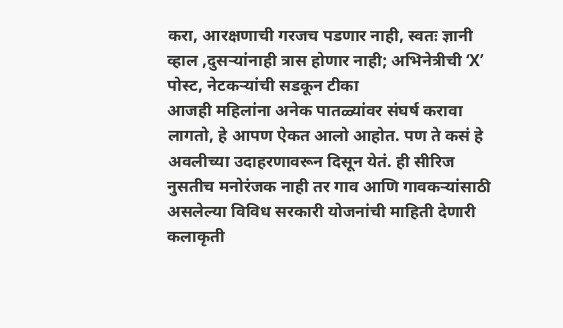करा, आरक्षणाची गरजच पडणार नाही, स्वतः ज्ञानी व्हाल ,दुसऱ्यांनाही त्रास होणार नाही; अभिनेत्रीची ‘X’ पोस्ट, नेटकऱ्यांची सडकून टीका
आजही महिलांना अनेक पातळ्यांवर संघर्ष करावा लागतो, हे आपण ऐकत आलो आहोत. पण ते कसं हे अवलीच्या उदाहरणावरून दिसून येतं. ही सीरिज नुसतीच मनोरंजक नाही तर गाव आणि गावकऱ्यांसाठी असलेल्या विविध सरकारी योजनांची माहिती देणारी कलाकृती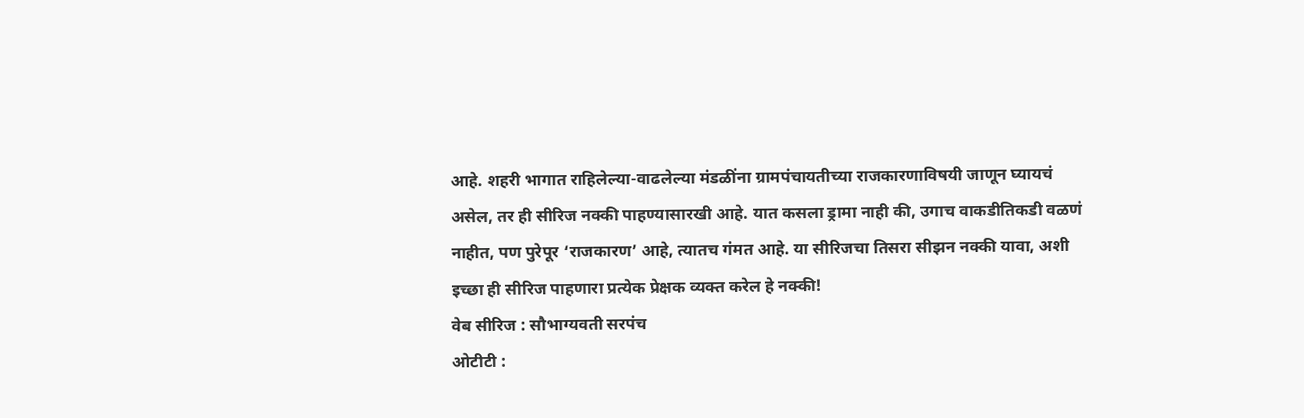आहे. शहरी भागात राहिलेल्या-वाढलेल्या मंडळींना ग्रामपंचायतीच्या राजकारणाविषयी जाणून घ्यायचं असेल, तर ही सीरिज नक्की पाहण्यासारखी आहे. यात कसला ड्रामा नाही की, उगाच वाकडीतिकडी वळणं नाहीत, पण पुरेपूर ‘राजकारण’ आहे, त्यातच गंमत आहे. या सीरिजचा तिसरा सीझन नक्की यावा, अशी इच्छा ही सीरिज पाहणारा प्रत्येक प्रेक्षक व्यक्त करेल हे नक्की!
वेब सीरिज : सौभाग्यवती सरपंच
ओटीटी :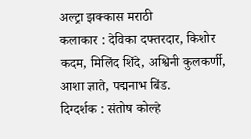अल्ट्रा झक्कास मराठी
कलाकार : देविका दफ्तरदार, किशोर कदम, मिलिंद शिंदे, अश्विनी कुलकर्णी, आशा ज्ञाते, पद्मनाभ बिंड.
दिग्दर्शक : संतोष कोल्हे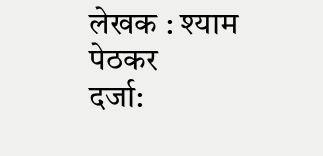लेखक : श्याम पेठकर
दर्जा: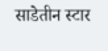साडेतीन स्टार